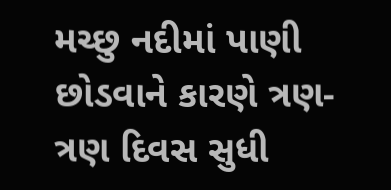મચ્છુ નદીમાં પાણી છોડવાને કારણે ત્રણ- ત્રણ દિવસ સુધી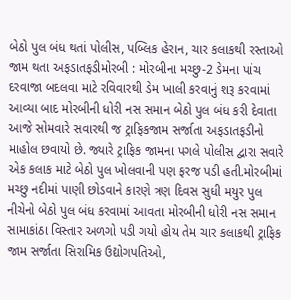બેઠો પુલ બંધ થતાં પોલીસ, પબ્લિક હેરાન, ચાર કલાકથી રસ્તાઓ જામ થતા અફડાતફડીમોરબી : મોરબીના મચ્છુ-2 ડેમના પાંચ દરવાજા બદલવા માટે રવિવારથી ડેમ ખાલી કરવાનું શરૂ કરવામાં આવ્યા બાદ મોરબીની ધોરી નસ સમાન બેઠો પુલ બંધ કરી દેવાતા આજે સોમવારે સવારથી જ ટ્રાફિકજામ સર્જાતા અફડાતફડીનો માહોલ છવાયો છે. જ્યારે ટ્રાફિક જામના પગલે પોલીસ દ્વારા સવારે એક કલાક માટે બેઠો પુલ ખોલવાની પણ ફરજ પડી હતી.મોરબીમાં મચ્છુ નદીમાં પાણી છોડવાને કારણે ત્રણ દિવસ સુધી મયુર પુલ નીચેનો બેઠો પુલ બંધ કરવામાં આવતા મોરબીની ધોરી નસ સમાન સામાકાંઠા વિસ્તાર અળગો પડી ગયો હોય તેમ ચાર કલાકથી ટ્રાફિક જામ સર્જાતા સિરામિક ઉદ્યોગપતિઓ,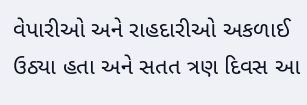વેપારીઓ અને રાહદારીઓ અકળાઈ ઉઠ્યા હતા અને સતત ત્રણ દિવસ આ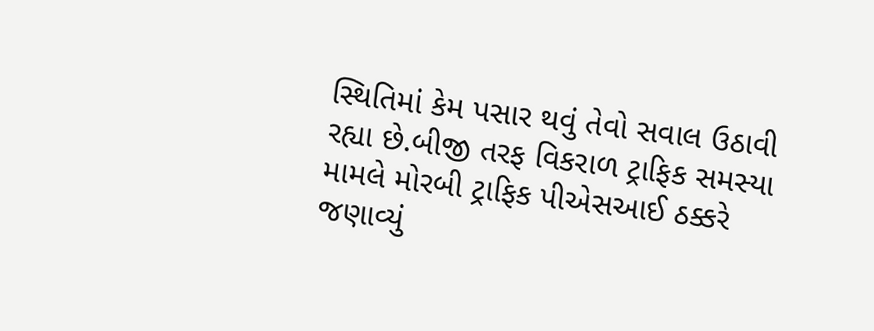સ્થિતિમાં કેમ પસાર થવું તેવો સવાલ ઉઠાવી રહ્યા છે.બીજી તરફ વિકરાળ ટ્રાફિક સમસ્યા મામલે મોરબી ટ્રાફિક પીએસઆઈ ઠક્કરે જણાવ્યું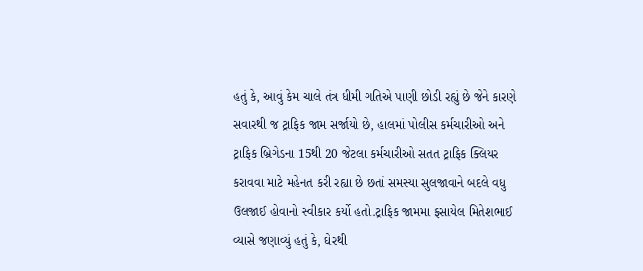હતું કે, આવું કેમ ચાલે તંત્ર ધીમી ગતિએ પાણી છોડી રહ્યું છે જેને કારણે સવારથી જ ટ્રાફિક જામ સર્જાયો છે, હાલમાં પોલીસ કર્મચારીઓ અને ટ્રાફિક બ્રિગેડના 15થી 20 જેટલા કર્મચારીઓ સતત ટ્રાફિક ક્લિયર કરાવવા માટે મહેનત કરી રહ્યા છે છતાં સમસ્યા સુલજાવાને બદલે વધુ ઉલજાઈ હોવાનો સ્વીકાર કર્યો હતો.ટ્રાફિક જામમા ફસાયેલ મિતેશભાઈ વ્યાસે જણાવ્યું હતું કે, ઘેરથી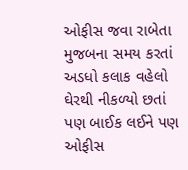ઓફીસ જવા રાબેતા મુજબના સમય કરતાં અડધો કલાક વહેલો ઘેરથી નીકળ્યો છતાં પણ બાઈક લઈને પણ ઓફીસ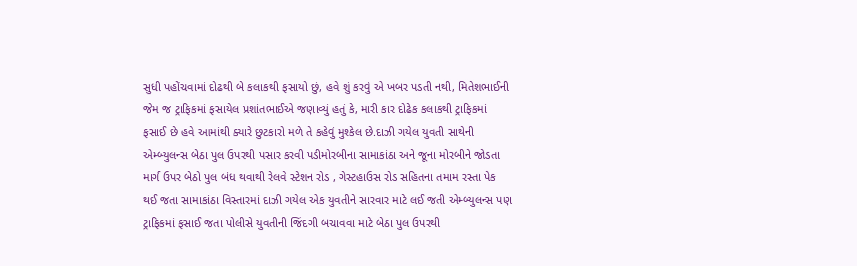સુધી પહોંચવામાં દોઢથી બે કલાકથી ફસાયો છું, હવે શું કરવું એ ખબર પડતી નથી, મિતેશભાઈની જેમ જ ટ્રાફિકમાં ફસાયેલ પ્રશાંતભાઈએ જણાવ્યું હતું કે, મારી કાર દોઢેક કલાકથી ટ્રાફિકમાં ફસાઈ છે હવે આમાંથી ક્યારે છુટકારો મળે તે કહેવું મુશ્કેલ છે.દાઝી ગયેલ યુવતી સાથેની એમ્બ્યુલન્સ બેઠા પુલ ઉપરથી પસાર કરવી પડીમોરબીના સામાકાંઠા અને જૂના મોરબીને જોડતા માર્ગ ઉપર બેઠો પુલ બંધ થવાથી રેલવે સ્ટેશન રોડ , ગેસ્ટહાઉસ રોડ સહિતના તમામ રસ્તા પેક થઈ જતા સામાકાંઠા વિસ્તારમાં દાઝી ગયેલ એક યુવતીને સારવાર માટે લઈ જતી એમ્બ્યુલન્સ પણ ટ્રાફિકમાં ફસાઈ જતા પોલીસે યુવતીની જિંદગી બચાવવા માટે બેઠા પુલ ઉપરથી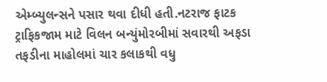એમ્બ્યુલન્સને પસાર થવા દીધી હતી.નટરાજ ફાટક ટ્રાફિકજામ માટે વિલન બન્યુંમોરબીમાં સવારથી અફડા તફડીના માહોલમાં ચાર કલાકથી વધુ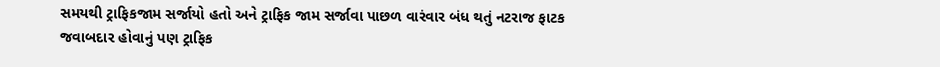સમયથી ટ્રાફિકજામ સર્જાયો હતો અને ટ્રાફિક જામ સર્જાવા પાછળ વારંવાર બંધ થતું નટરાજ ફાટક જવાબદાર હોવાનું પણ ટ્રાફિક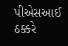પીએસઆઈ ઠક્કરે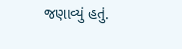જણાવ્યું હતું.